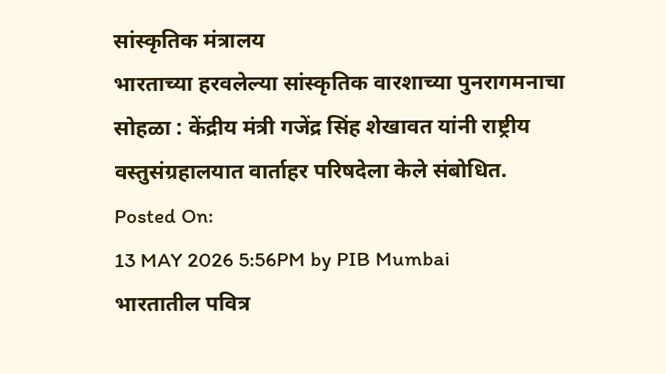सांस्कृतिक मंत्रालय
भारताच्या हरवलेल्या सांस्कृतिक वारशाच्या पुनरागमनाचा सोहळा : केंद्रीय मंत्री गजेंद्र सिंह शेखावत यांनी राष्ट्रीय वस्तुसंग्रहालयात वार्ताहर परिषदेला केले संबोधित.
Posted On:
13 MAY 2026 5:56PM by PIB Mumbai
भारतातील पवित्र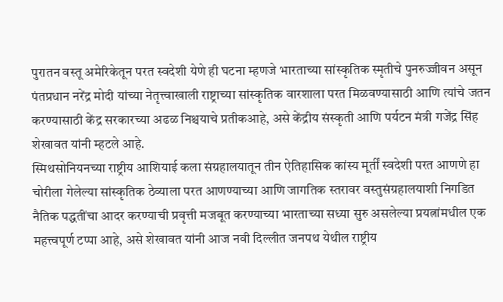पुरातन वस्तू अमेरिकेतून परत स्वदेशी येणे ही घटना म्हणजे भारताच्या सांस्कृतिक स्मृतीचे पुनरुज्जीवन असून पंतप्रधान नरेंद्र मोदी यांच्या नेतृत्त्वाखाली राष्ट्राच्या सांस्कृतिक वारशाला परत मिळवण्यासाठी आणि त्यांचे जतन करण्यासाठी केंद्र सरकारच्या अढळ निश्चयाचे प्रतीकआहे, असे केंद्रीय संस्कृती आणि पर्यटन मंत्री गजेंद्र सिंह शेखावत यांनी म्हटले आहे.
स्मिथसोनियनच्या राष्ट्रीय आशियाई कला संग्रहालयातून तीन ऐतिहासिक कांस्य मूर्तीं स्वदेशी परत आणणे हा चोरीला गेलेल्या सांस्कृतिक ठेव्याला परत आणण्याच्या आणि जागतिक स्तरावर वस्तुसंग्रहालयाशी निगडित नैतिक पद्धतींचा आदर करण्याची प्रवृत्ती मजबूत करण्याच्या भारताच्या सध्या सुरु असलेल्या प्रयत्नांमधील एक महत्त्वपूर्ण टप्पा आहे, असे शेखावत यांनी आज नवी दिल्लीत जनपथ येथील राष्ट्रीय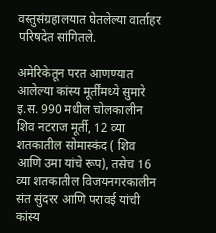वस्तुसंग्रहालयात घेतलेल्या वार्ताहर परिषदेत सांगितले.

अमेरिकेतून परत आणण्यात आलेल्या कांस्य मूर्तींमध्ये सुमारे इ.स. 990 मधील चोलकालीन शिव नटराज मूर्ती, 12 व्या शतकातील सोमास्कंद ( शिव आणि उमा यांचे रूप), तसेच 16 व्या शतकातील विजयनगरकालीन संत सुंदरर आणि परावई यांची कांस्य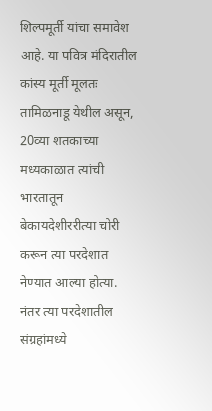शिल्पमूर्ती यांचा समावेश आहे. या पवित्र मंदिरातील कांस्य मूर्ती मूलतः तामिळनाडू येथील असून, 20व्या शतकाच्या मध्यकाळात त्यांची भारतातून बेकायदेशीररीत्या चोरी करून त्या परदेशात नेण्यात आल्या होत्या. नंतर त्या परदेशातील संग्रहांमध्ये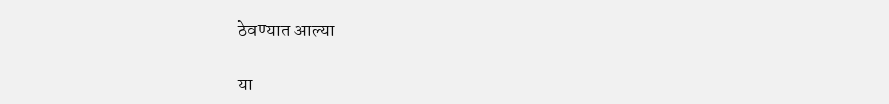ठेवण्यात आल्या

या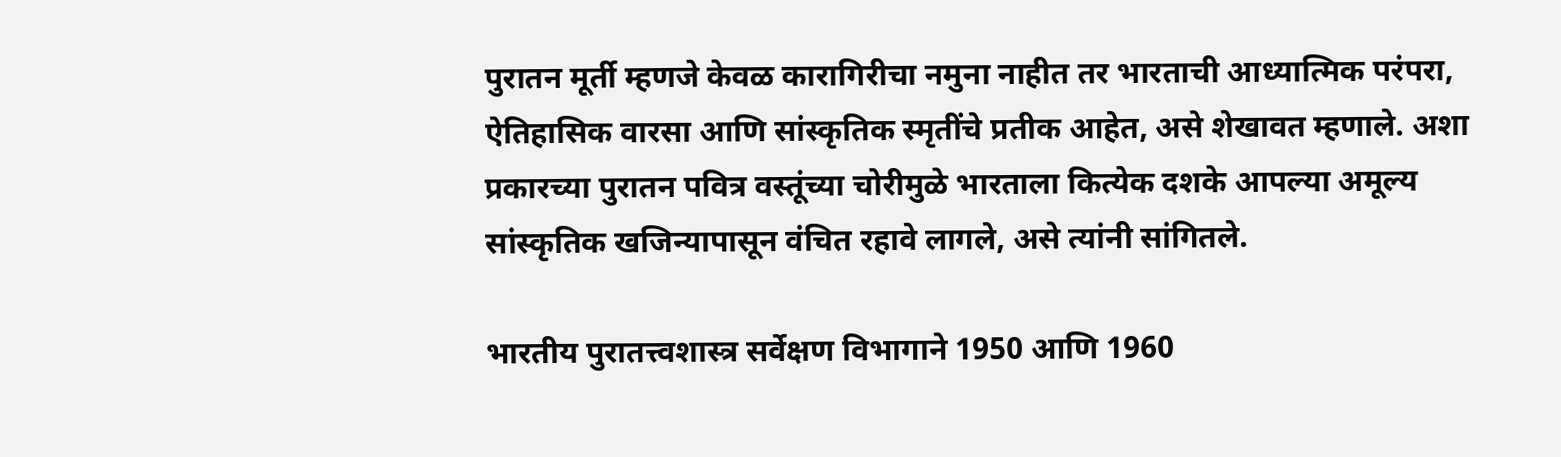पुरातन मूर्ती म्हणजे केवळ कारागिरीचा नमुना नाहीत तर भारताची आध्यात्मिक परंपरा, ऐतिहासिक वारसा आणि सांस्कृतिक स्मृतींचे प्रतीक आहेत, असे शेखावत म्हणाले. अशा प्रकारच्या पुरातन पवित्र वस्तूंच्या चोरीमुळे भारताला कित्येक दशके आपल्या अमूल्य सांस्कृतिक खजिन्यापासून वंचित रहावे लागले, असे त्यांनी सांगितले.

भारतीय पुरातत्त्वशास्त्र सर्वेक्षण विभागाने 1950 आणि 1960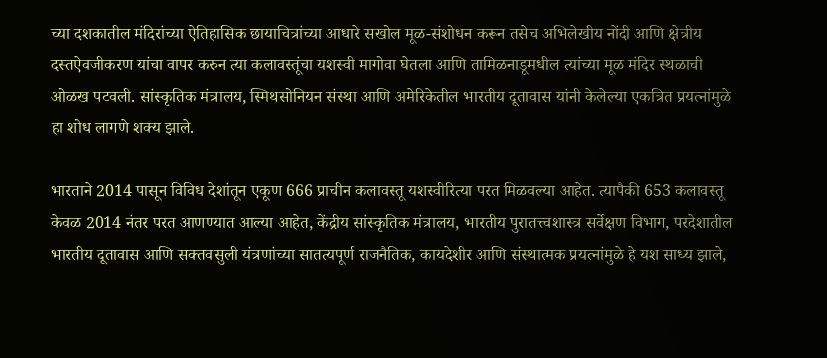च्या दशकातील मंदिरांच्या ऐतिहासिक छायाचित्रांच्या आधारे सखोल मूळ-संशोधन करून तसेच अभिलेखीय नोंदी आणि क्षेत्रीय दस्तऐवजीकरण यांचा वापर करुन त्या कलावस्तूंचा यशस्वी मागोवा घेतला आणि तामिळनाडूमधील त्यांच्या मूळ मंदिर स्थळाची ओळख पटवली. सांस्कृतिक मंत्रालय, स्मिथसोनियन संस्था आणि अमेरिकेतील भारतीय दूतावास यांनी केलेल्या एकत्रित प्रयत्नांमुळे हा शोध लागणे शक्य झाले.

भारताने 2014 पासून विविध देशांतून एकूण 666 प्राचीन कलावस्तू यशस्वीरित्या परत मिळवल्या आहेत. त्यापैकी 653 कलावस्तू केवळ 2014 नंतर परत आणण्यात आल्या आहेत, केंद्रीय सांस्कृतिक मंत्रालय, भारतीय पुरातत्त्वशास्त्र सर्वेक्षण विभाग, परदेशातील भारतीय दूतावास आणि सक्तवसुली यंत्रणांच्या सातत्यपूर्ण राजनैतिक, कायदेशीर आणि संस्थात्मक प्रयत्नांमुळे हे यश साध्य झाले,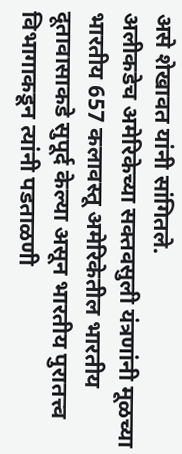असे शेखावत यांनी सांगितले.
अलीकडेच अमेरिकेच्या सक्तवसुली यंत्रणांनी मूळच्या भारतीय 657 कलावस्तू अमेरिकेतील भारतीय दूतावासाकडे सुपूर्द केल्या असून भारतीय पुरातत्त्व विभागाकडून त्यांनी पडताळणी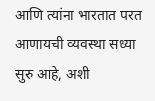आणि त्यांना भारतात परत आणायची व्यवस्था सध्या सुरु आहे, अशी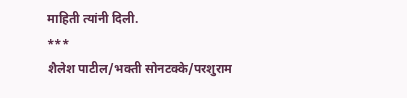माहिती त्यांनी दिली.
***
शैलेश पाटील/भक्ती सोनटक्के/परशुराम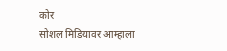कोर
सोशल मिडियावर आम्हाला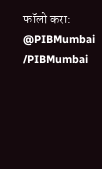फॉलो करा:
@PIBMumbai
/PIBMumbai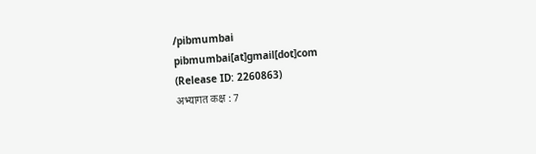/pibmumbai
pibmumbai[at]gmail[dot]com
(Release ID: 2260863)
अभ्यागत कक्ष : 7